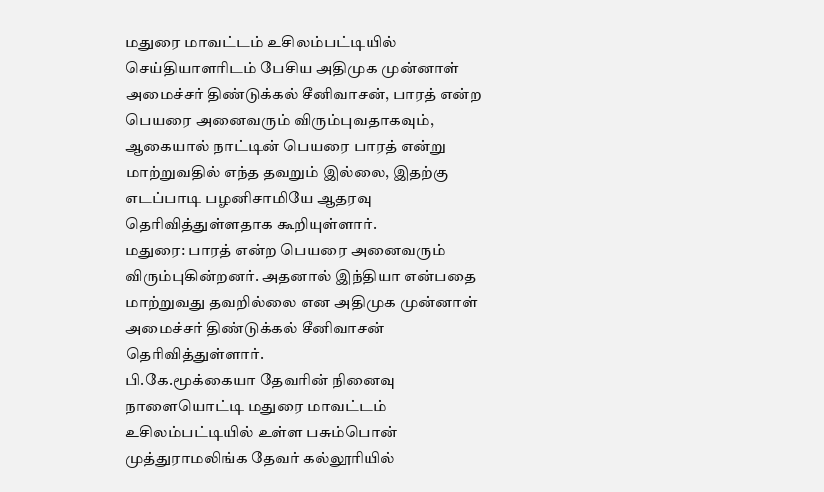மதுரை மாவட்டம் உசிலம்பட்டியில் செய்தியாளரிடம் பேசிய அதிமுக முன்னாள் அமைச்சர் திண்டுக்கல் சீனிவாசன், பாரத் என்ற பெயரை அனைவரும் விரும்புவதாகவும், ஆகையால் நாட்டின் பெயரை பாரத் என்று மாற்றுவதில் எந்த தவறும் இல்லை, இதற்கு எடப்பாடி பழனிசாமியே ஆதரவு தெரிவித்துள்ளதாக கூறியுள்ளார்.
மதுரை: பாரத் என்ற பெயரை அனைவரும் விரும்புகின்றனர். அதனால் இந்தியா என்பதை மாற்றுவது தவறில்லை என அதிமுக முன்னாள் அமைச்சர் திண்டுக்கல் சீனிவாசன் தெரிவித்துள்ளார்.
பி.கே.மூக்கையா தேவரின் நினைவு நாளையொட்டி மதுரை மாவட்டம் உசிலம்பட்டியில் உள்ள பசும்பொன் முத்துராமலிங்க தேவர் கல்லூரியில்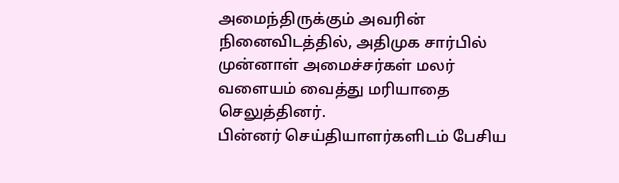அமைந்திருக்கும் அவரின் நினைவிடத்தில், அதிமுக சார்பில் முன்னாள் அமைச்சர்கள் மலர் வளையம் வைத்து மரியாதை செலுத்தினர்.
பின்னர் செய்தியாளர்களிடம் பேசிய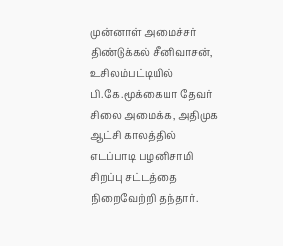முன்னாள் அமைச்சர் திண்டுக்கல் சீனிவாசன், உசிலம்பட்டியில் பி.கே.மூக்கையா தேவர் சிலை அமைக்க, அதிமுக ஆட்சி காலத்தில் எடப்பாடி பழனிசாமி சிறப்பு சட்டத்தை நிறைவேற்றி தந்தார்.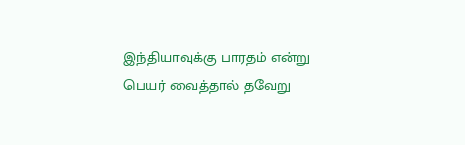இந்தியாவுக்கு பாரதம் என்று பெயர் வைத்தால் தவேறு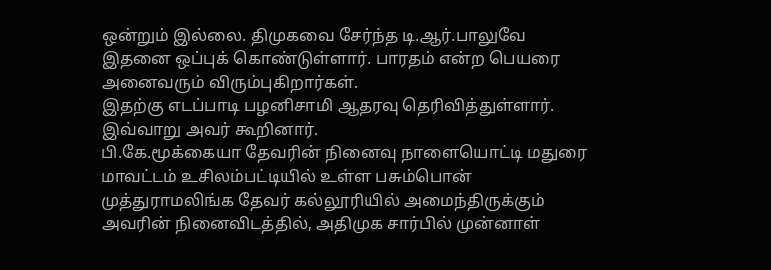ஒன்றும் இல்லை. திமுகவை சேர்ந்த டி.ஆர்.பாலுவே இதனை ஒப்புக் கொண்டுள்ளார். பாரதம் என்ற பெயரை அனைவரும் விரும்புகிறார்கள்.
இதற்கு எடப்பாடி பழனிசாமி ஆதரவு தெரிவித்துள்ளார்.
இவ்வாறு அவர் கூறினார்.
பி.கே.மூக்கையா தேவரின் நினைவு நாளையொட்டி மதுரை மாவட்டம் உசிலம்பட்டியில் உள்ள பசும்பொன் முத்துராமலிங்க தேவர் கல்லூரியில் அமைந்திருக்கும் அவரின் நினைவிடத்தில், அதிமுக சார்பில் முன்னாள்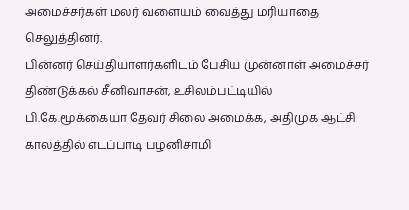அமைச்சர்கள் மலர் வளையம் வைத்து மரியாதை செலுத்தினர்.
பின்னர் செய்தியாளர்களிடம் பேசிய முன்னாள் அமைச்சர் திண்டுக்கல் சீனிவாசன், உசிலம்பட்டியில் பி.கே.மூக்கையா தேவர் சிலை அமைக்க, அதிமுக ஆட்சி காலத்தில் எடப்பாடி பழனிசாமி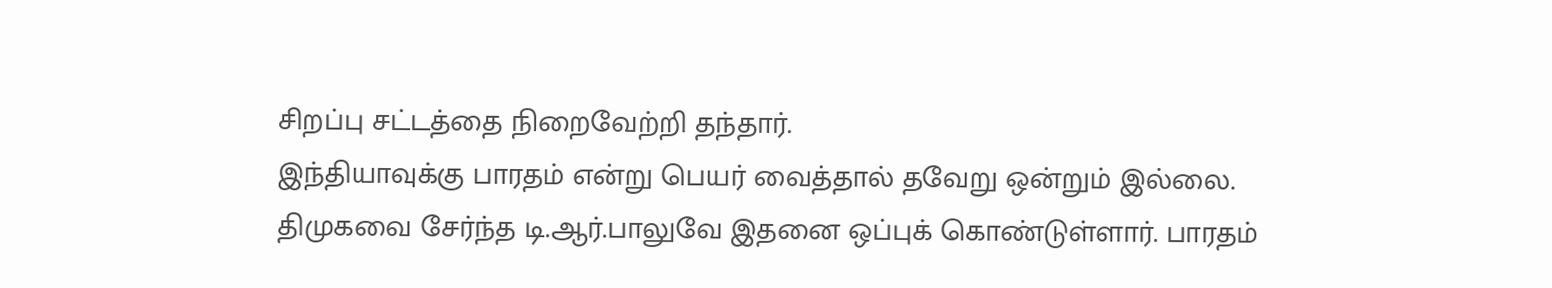சிறப்பு சட்டத்தை நிறைவேற்றி தந்தார்.
இந்தியாவுக்கு பாரதம் என்று பெயர் வைத்தால் தவேறு ஒன்றும் இல்லை. திமுகவை சேர்ந்த டி.ஆர்.பாலுவே இதனை ஒப்புக் கொண்டுள்ளார். பாரதம்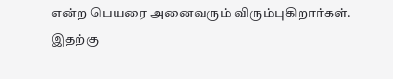என்ற பெயரை அனைவரும் விரும்புகிறார்கள்.
இதற்கு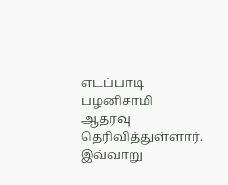எடப்பாடி பழனிசாமி ஆதரவு தெரிவித்துள்ளார்.
இவ்வாறு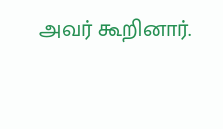அவர் கூறினார்.